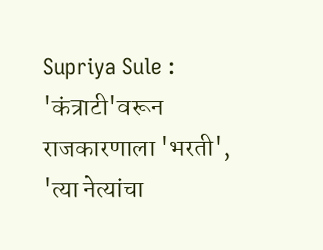Supriya Sule : 'कंत्राटी'वरून राजकारणाला 'भरती', 'त्या नेत्यांचा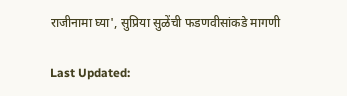राजीनामा घ्या', सुप्रिया सुळेंची फडणवीसांकडे मागणी

Last Updated: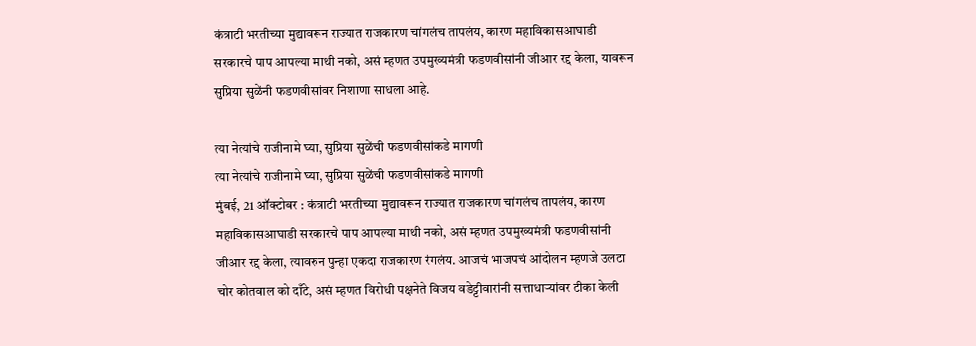कंत्राटी भरतीच्या मुद्यावरून राज्यात राजकारण चांगलंच तापलंय, कारण महाविकासआघाडी सरकारचे पाप आपल्या माथी नको, असं म्हणत उपमुख्यमंत्री फडणवीसांनी जीआर रद्द केला, यावरून सुप्रिया सुळेंनी फडणवीसांवर निशाणा साधला आहे.

त्या नेत्यांचे राजीनामे घ्या, सुप्रिया सुळेंची फडणवीसांकडे मागणी
त्या नेत्यांचे राजीनामे घ्या, सुप्रिया सुळेंची फडणवीसांकडे मागणी
मुंबई, 21 ऑक्टोबर : कंत्राटी भरतीच्या मुद्यावरून राज्यात राजकारण चांगलंच तापलंय, कारण महाविकासआघाडी सरकारचे पाप आपल्या माथी नको, असं म्हणत उपमुख्यमंत्री फडणवीसांनी जीआर रद्द केला, त्यावरुन पुन्हा एकदा राजकारण रंगलंय. आजचं भाजपचं आंदोलन म्हणजे उलटा चोर कोतवाल को दाँटे, असं म्हणत विरोधी पक्षनेते विजय वडेट्टीवारांनी सत्ताधाऱ्यांवर टीका केली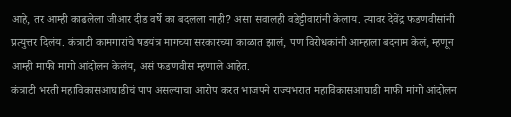आहे, तर आम्ही काढलेला जीआर दीड वर्षे का बदलला नाही? असा सवालही वडेट्टीवारांनी केलाय. त्यावर देवेंद्र फडणवीसांनी प्रत्युत्तर दिलंय. कंत्राटी कामगारांचे षडयंत्र मागच्या सरकारच्या काळात झालं, पण विरोधकांनी आम्हाला बदनाम केलं, म्हणून आम्ही माफी मागो आंदोलन केलंय, असं फडणवीस म्हणाले आहेत.
कंत्राटी भरती महाविकासआघाडीचं पाप असल्याचा आरोप करत भाजपने राज्यभरात महाविकासआघाडी माफी मांगो आंदोलन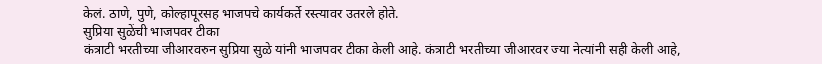केलं. ठाणे, पुणे, कोल्हापूरसह भाजपचे कार्यकर्ते रस्त्यावर उतरले होते.
सुप्रिया सुळेंची भाजपवर टीका
कंत्राटी भरतीच्या जीआरवरुन सुप्रिया सुळे यांनी भाजपवर टीका केली आहे. कंत्राटी भरतीच्या जीआरवर ज्या नेत्यांनी सही केली आहे,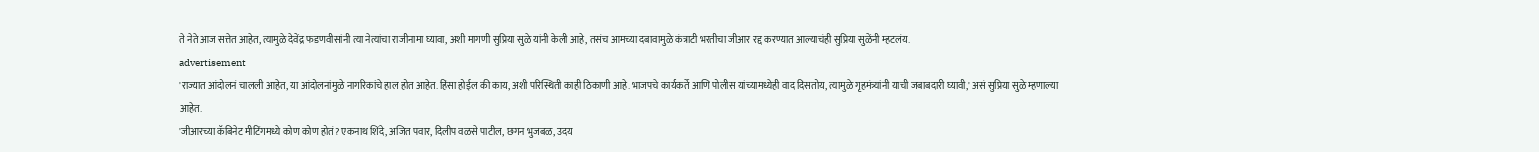ते नेते आज सत्तेत आहेत, त्यामुळे देवेंद्र फडणवीसांनी त्या नेत्यांचा राजीनामा घ्यावा, अशी मागणी सुप्रिया सुळे यांनी केली आहे, तसंच आमच्या दबावामुळे कंत्राटी भरतीचा जीआर रद्द करण्यात आल्याचंही सुप्रिया सुळेंनी म्हटलंय.
advertisement
'राज्यात आंदोलनं चालली आहेत, या आंदोलनांमुळे नागरिकांचे हाल होत आहेत. हिंसा होईल की काय, अशी परिस्थिती काही ठिकाणी आहे. भाजपचे कार्यकर्ते आणि पोलीस यांच्यामध्येही वाद दिसतोय, त्यामुळे गृहमंत्र्यांनी याची जबाबदारी घ्यावी,' असं सुप्रिया सुळे म्हणाल्या आहेत.
'जीआरच्या कॅबिनेट मीटिंगमध्ये कोण कोण होतं? एकनाथ शिंदे, अजित पवार, दिलीप वळसे पाटील, छगन भुजबळ, उदय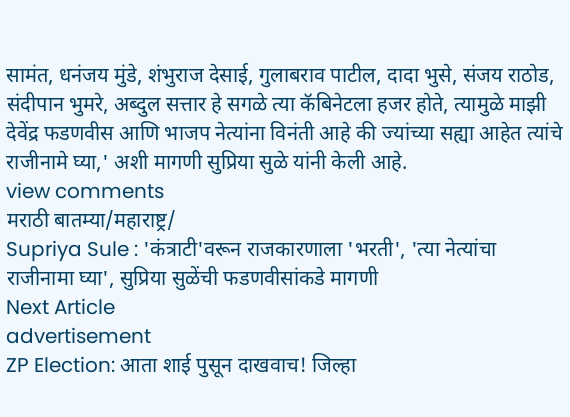सामंत, धनंजय मुंडे, शंभुराज देसाई, गुलाबराव पाटील, दादा भुसे, संजय राठोड, संदीपान भुमरे, अब्दुल सत्तार हे सगळे त्या कॅबिनेटला हजर होते, त्यामुळे माझी देवेंद्र फडणवीस आणि भाजप नेत्यांना विनंती आहे की ज्यांच्या सह्या आहेत त्यांचे राजीनामे घ्या,' अशी मागणी सुप्रिया सुळे यांनी केली आहे.
view comments
मराठी बातम्या/महाराष्ट्र/
Supriya Sule : 'कंत्राटी'वरून राजकारणाला 'भरती', 'त्या नेत्यांचा राजीनामा घ्या', सुप्रिया सुळेंची फडणवीसांकडे मागणी
Next Article
advertisement
ZP Election: आता शाई पुसून दाखवाच! जिल्हा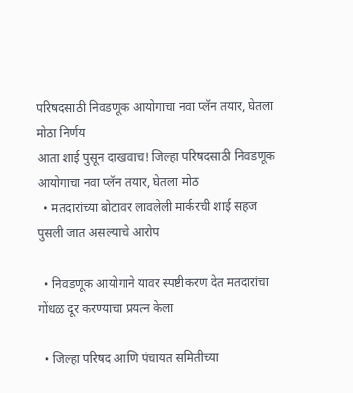परिषदसाठी निवडणूक आयोगाचा नवा प्लॅन तयार, घेतला मोठा निर्णय
आता शाई पुसून दाखवाच! जिल्हा परिषदसाठी निवडणूक आयोगाचा नवा प्लॅन तयार, घेतला मोठ
  • मतदारांच्या बोटावर लावलेली मार्करची शाई सहज पुसली जात असल्याचे आरोप

  • निवडणूक आयोगाने यावर स्पष्टीकरण देत मतदारांचा गोंधळ दूर करण्याचा प्रयत्न केला

  • जिल्हा परिषद आणि पंचायत समितीच्या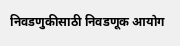निवडणुकीसाठी निवडणूक आयोग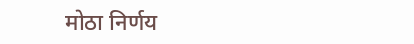मोठा निर्णय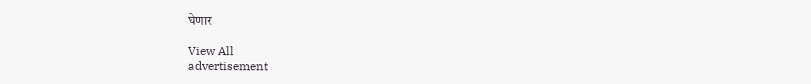घेणार

View All
advertisement